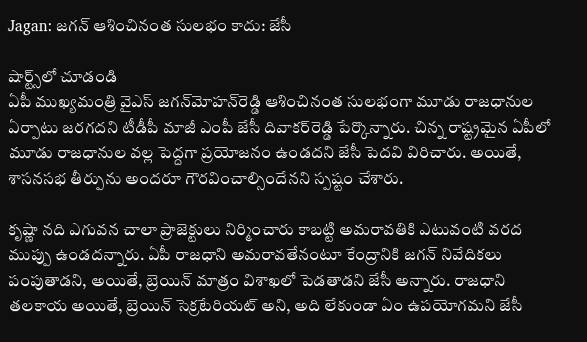Jagan: జగన్ ఆశించినంత సులభం కాదు: జేసీ

షార్ట్స్‌లో చూడండి
ఏపీ ముఖ్యమంత్రి వైఎస్ జగన్‌మోహన్‌రెడ్డి ఆశించినంత సులభంగా మూడు రాజధానుల ఏర్పాటు జరగదని టీడీపీ మాజీ ఎంపీ జేసీ దివాకర్‌రెడ్డి పేర్కొన్నారు. చిన్న రాష్ట్రమైన ఏపీలో మూడు రాజధానుల వల్ల పెద్దగా ప్రయోజనం ఉండదని జేసీ పెదవి విరిచారు. అయితే, శాసనసభ తీర్పును అందరూ గౌరవించాల్సిందేనని స్పష్టం చేశారు.

కృష్ణా నది ఎగువన చాలా ప్రాజెక్టులు నిర్మించారు కాబట్టి అమరావతికి ఎటువంటి వరద ముప్పు ఉండదన్నారు. ఏపీ రాజధాని అమరావతేనంటూ కేంద్రానికి జగన్ నివేదికలు పంపుతాడని, అయితే, బ్రెయిన్ మాత్రం విశాఖలో పెడతాడని జేసీ అన్నారు. రాజధాని తలకాయ అయితే, బ్రెయిన్ సెక్రటేరియట్ అని, అది లేకుండా ఏం ఉపయోగమని జేసీ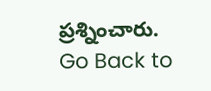ప్రశ్నించారు.
Go Back to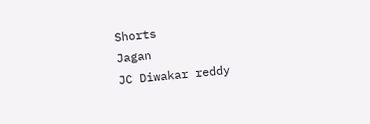Shorts
Jagan
JC Diwakar reddy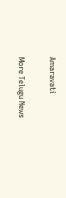Amaravati

More Telugu News